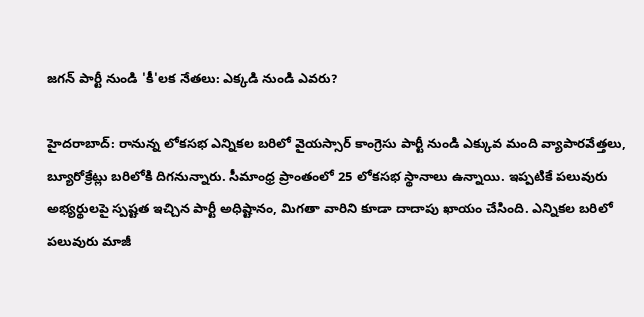జగన్ పార్టీ నుండి 'కీ'లక నేతలు: ఎక్కడి నుండి ఎవరు?

హైదరాబాద్: రానున్న లోకసభ ఎన్నికల బరిలో వైయస్సార్ కాంగ్రెసు పార్టీ నుండి ఎక్కువ మంది వ్యాపారవేత్తలు, బ్యూరోక్రేట్లు బరిలోకి దిగనున్నారు. సీమాంధ్ర ప్రాంతంలో 25 లోకసభ స్థానాలు ఉన్నాయి. ఇప్పటికే పలువురు అభ్యర్థులపై స్పష్టత ఇచ్చిన పార్టీ అధిష్టానం, మిగతా వారిని కూడా దాదాపు ఖాయం చేసింది. ఎన్నికల బరిలో పలువురు మాజీ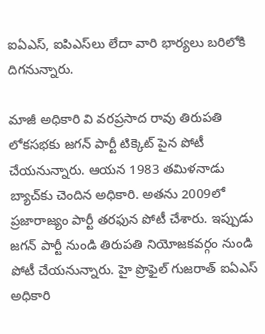ఐఏఎస్, ఐపిఎస్‌లు లేదా వారి భార్యలు బరిలోకి దిగనున్నారు.

మాజీ అధికారి వి వరప్రసాద రావు తిరుపతి లోకసభకు జగన్ పార్టీ టిక్కెట్ పైన పోటీ చేయనున్నారు. ఆయన 1983 తమిళనాడు బ్యాచ్‌కు చెందిన అధికారి. అతను 2009లో ప్రజారాజ్యం పార్టీ తరఫున పోటీ చేశారు. ఇప్పుడు జగన్ పార్టీ నుండి తిరుపతి నియోజకవర్గం నుండి పోటీ చేయనున్నారు. హై ప్రొఫైల్ గుజరాత్ ఐఏఎస్ అధికారి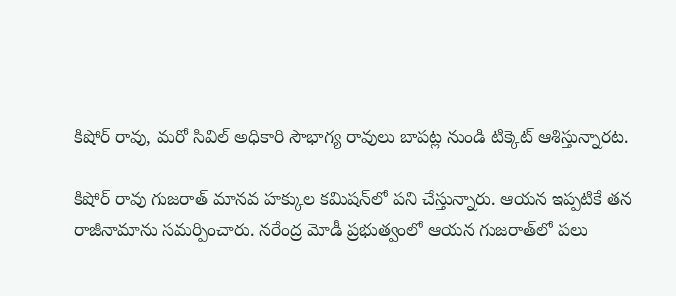కిషోర్ రావు, మరో సివిల్ అధికారి సౌభాగ్య రావులు బాపట్ల నుండి టిక్కెట్ ఆశిస్తున్నారట.

కిషోర్ రావు గుజరాత్ మానవ హక్కుల కమిషన్‌లో పని చేస్తున్నారు. ఆయన ఇప్పటికే తన రాజీనామాను సమర్పించారు. నరేంద్ర మోడీ ప్రభుత్వంలో ఆయన గుజరాత్‌లో పలు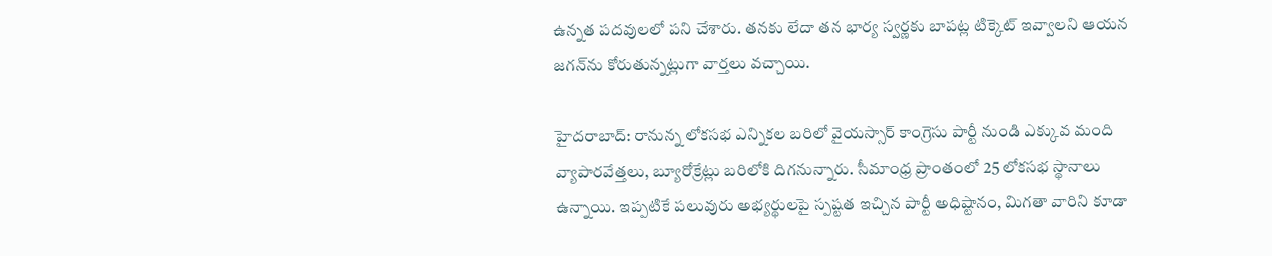ఉన్నత పదవులలో పని చేశారు. తనకు లేదా తన భార్య స్వర్ణకు బాపట్ల టిక్కెట్ ఇవ్వాలని ఆయన జగన్‌ను కోరుతున్నట్లుగా వార్తలు వచ్చాయి.

హైదరాబాద్: రానున్న లోకసభ ఎన్నికల బరిలో వైయస్సార్ కాంగ్రెసు పార్టీ నుండి ఎక్కువ మంది వ్యాపారవేత్తలు, బ్యూరోక్రేట్లు బరిలోకి దిగనున్నారు. సీమాంధ్ర ప్రాంతంలో 25 లోకసభ స్థానాలు ఉన్నాయి. ఇప్పటికే పలువురు అభ్యర్థులపై స్పష్టత ఇచ్చిన పార్టీ అధిష్టానం, మిగతా వారిని కూడా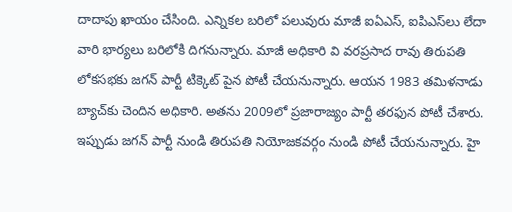దాదాపు ఖాయం చేసింది. ఎన్నికల బరిలో పలువురు మాజీ ఐఏఎస్, ఐపిఎస్‌లు లేదా వారి భార్యలు బరిలోకి దిగనున్నారు. మాజీ అధికారి వి వరప్రసాద రావు తిరుపతి లోకసభకు జగన్ పార్టీ టిక్కెట్ పైన పోటీ చేయనున్నారు. ఆయన 1983 తమిళనాడు బ్యాచ్‌కు చెందిన అధికారి. అతను 2009లో ప్రజారాజ్యం పార్టీ తరఫున పోటీ చేశారు. ఇప్పుడు జగన్ పార్టీ నుండి తిరుపతి నియోజకవర్గం నుండి పోటీ చేయనున్నారు. హై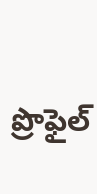ప్రొఫైల్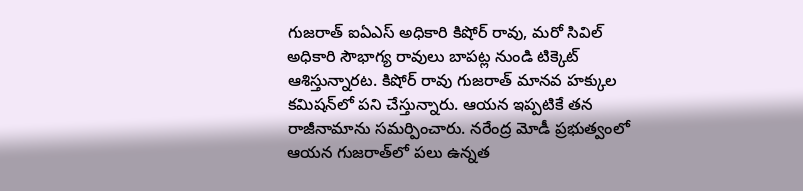గుజరాత్ ఐఏఎస్ అధికారి కిషోర్ రావు, మరో సివిల్ అధికారి సౌభాగ్య రావులు బాపట్ల నుండి టిక్కెట్ ఆశిస్తున్నారట. కిషోర్ రావు గుజరాత్ మానవ హక్కుల కమిషన్‌లో పని చేస్తున్నారు. ఆయన ఇప్పటికే తన రాజీనామాను సమర్పించారు. నరేంద్ర మోడీ ప్రభుత్వంలో ఆయన గుజరాత్‌లో పలు ఉన్నత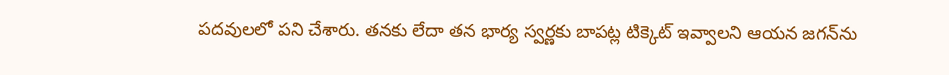పదవులలో పని చేశారు. తనకు లేదా తన భార్య స్వర్ణకు బాపట్ల టిక్కెట్ ఇవ్వాలని ఆయన జగన్‌ను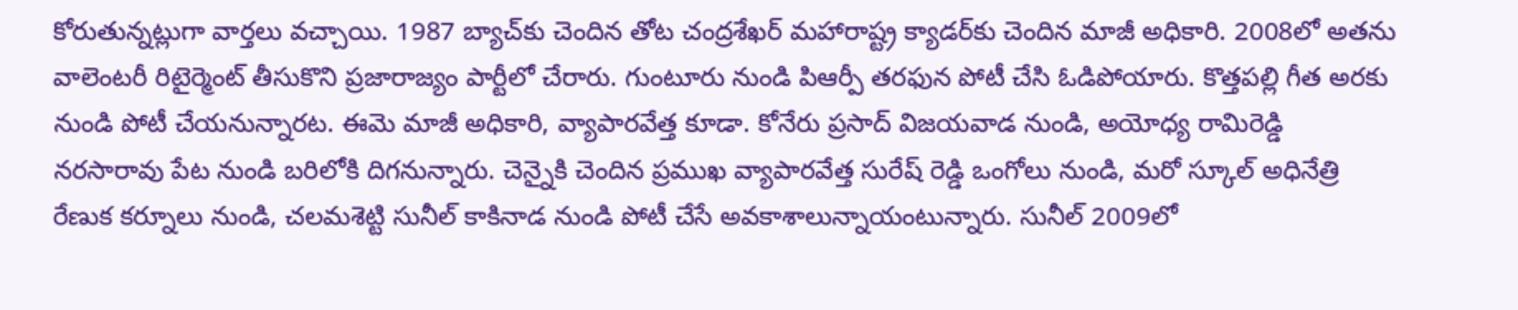కోరుతున్నట్లుగా వార్తలు వచ్చాయి. 1987 బ్యాచ్‌కు చెందిన తోట చంద్రశేఖర్ మహారాష్ట్ర క్యాడర్‌కు చెందిన మాజీ అధికారి. 2008లో అతను వాలెంటరీ రిటైర్మెంట్ తీసుకొని ప్రజారాజ్యం పార్టీలో చేరారు. గుంటూరు నుండి పిఆర్పీ తరఫున పోటీ చేసి ఓడిపోయారు. కొత్తపల్లి గీత అరకు నుండి పోటీ చేయనున్నారట. ఈమె మాజీ అధికారి, వ్యాపారవేత్త కూడా. కోనేరు ప్రసాద్ విజయవాడ నుండి, అయోధ్య రామిరెడ్డి నరసారావు పేట నుండి బరిలోకి దిగనున్నారు. చెన్నైకి చెందిన ప్రముఖ వ్యాపారవేత్త సురేష్ రెడ్డి ఒంగోలు నుండి, మరో స్కూల్ అధినేత్రి రేణుక కర్నూలు నుండి, చలమశెట్టి సునీల్ కాకినాడ నుండి పోటీ చేసే అవకాశాలున్నాయంటున్నారు. సునీల్ 2009లో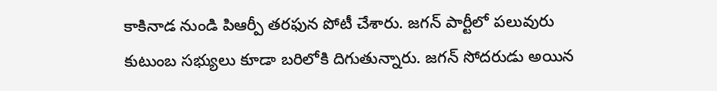కాకినాడ నుండి పిఆర్పీ తరఫున పోటీ చేశారు. జగన్ పార్టీలో పలువురు కుటుంబ సభ్యులు కూడా బరిలోకి దిగుతున్నారు. జగన్ సోదరుడు అయిన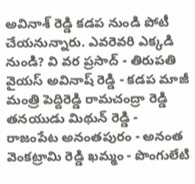అవినాశ్ రెడ్డి కడప నుండి పోటీ చేయనున్నారు. ఎవరెవరి ఎక్కడి నుండి? వి వర ప్రసాద్ - తిరుపతి వైయస్ అవినాష్ రెడ్డి - కడప మాజీ మంత్రి పెద్దిరెడ్డి రామచంద్రా రెడ్డి తనయుడు మిథున్ రెడ్డి - రాజంపేట అనంతపురం - అనంత వెంకట్రామి రెడ్డి ఖమ్మం - పొంగులేటి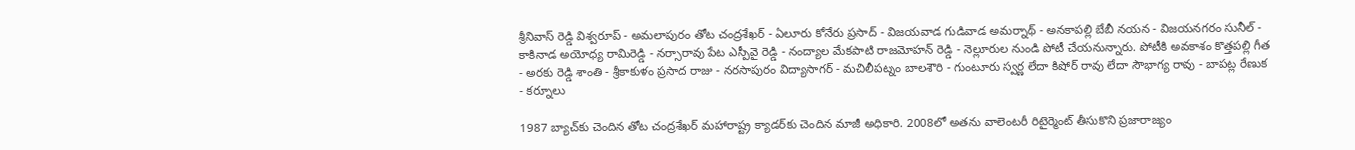శ్రీనివాస్ రెడ్డి విశ్వరూప్ - అమలాపురం తోట చంద్రశేఖర్ - ఏలూరు కోనేరు ప్రసాద్ - విజయవాడ గుడివాడ అమర్నాథ్ - అనకాపల్లి బేబీ నయన - విజయనగరం సునీల్ - కాకినాడ అయోధ్య రామిరెడ్డి - నర్సారావు పేట ఎస్పీవై రెడ్డి - నంద్యాల మేకపాటి రాజమోహన్ రెడ్డి - నెల్లూరుల నుండి పోటీ చేయనున్నారు. పోటీకి అవకాశం కొత్తపల్లి గీత - అరకు రెడ్డి శాంతి - శ్రీకాకుళం ప్రసాద రాజు - నరసాపురం విద్యాసాగర్ - మచిలీపట్నం బాలశౌరి - గుంటూరు స్వర్ణ లేదా కిషోర్ రావు లేదా సౌభాగ్య రావు - బాపట్ల రేణుక - కర్నూలు

1987 బ్యాచ్‌కు చెందిన తోట చంద్రశేఖర్ మహారాష్ట్ర క్యాడర్‌కు చెందిన మాజీ అధికారి. 2008లో అతను వాలెంటరీ రిటైర్మెంట్ తీసుకొని ప్రజారాజ్యం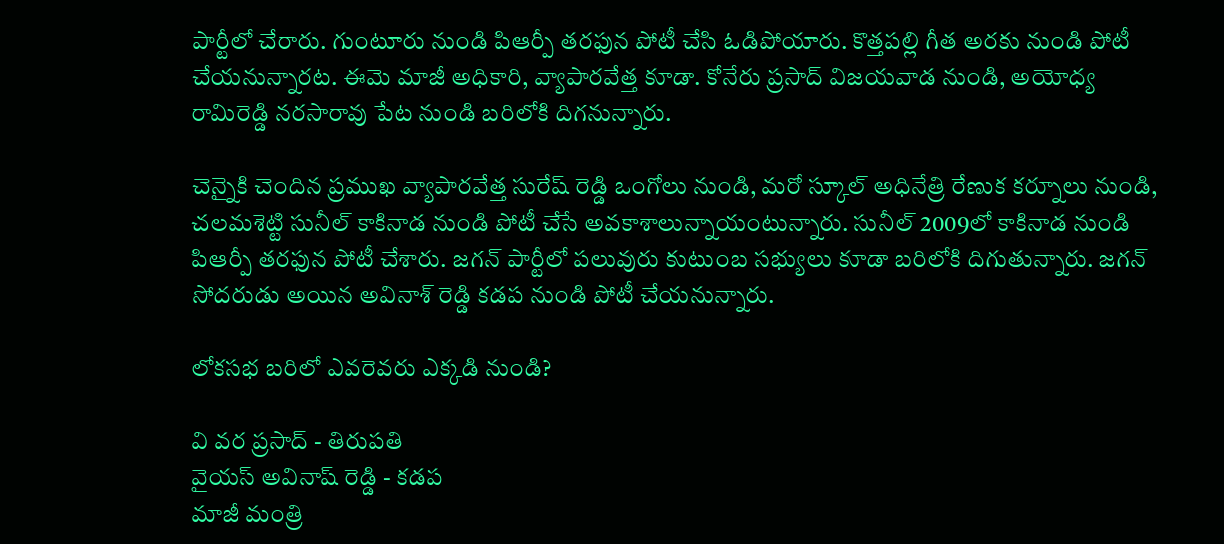పార్టీలో చేరారు. గుంటూరు నుండి పిఆర్పీ తరఫున పోటీ చేసి ఓడిపోయారు. కొత్తపల్లి గీత అరకు నుండి పోటీ చేయనున్నారట. ఈమె మాజీ అధికారి, వ్యాపారవేత్త కూడా. కోనేరు ప్రసాద్ విజయవాడ నుండి, అయోధ్య రామిరెడ్డి నరసారావు పేట నుండి బరిలోకి దిగనున్నారు.

చెన్నైకి చెందిన ప్రముఖ వ్యాపారవేత్త సురేష్ రెడ్డి ఒంగోలు నుండి, మరో స్కూల్ అధినేత్రి రేణుక కర్నూలు నుండి, చలమశెట్టి సునీల్ కాకినాడ నుండి పోటీ చేసే అవకాశాలున్నాయంటున్నారు. సునీల్ 2009లో కాకినాడ నుండి పిఆర్పీ తరఫున పోటీ చేశారు. జగన్ పార్టీలో పలువురు కుటుంబ సభ్యులు కూడా బరిలోకి దిగుతున్నారు. జగన్ సోదరుడు అయిన అవినాశ్ రెడ్డి కడప నుండి పోటీ చేయనున్నారు.

లోకసభ బరిలో ఎవరెవరు ఎక్కడి నుండి?

వి వర ప్రసాద్ - తిరుపతి
వైయస్ అవినాష్ రెడ్డి - కడప
మాజీ మంత్రి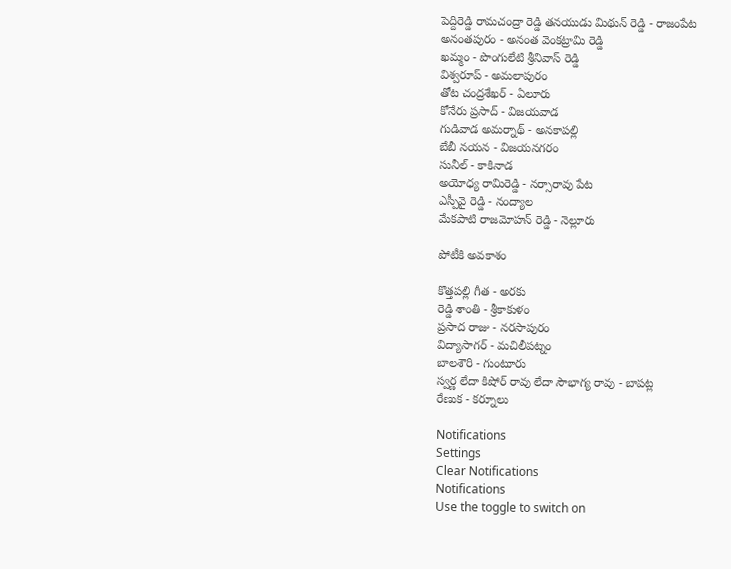పెద్దిరెడ్డి రామచంద్రా రెడ్డి తనయుడు మిథున్ రెడ్డి - రాజంపేట
అనంతపురం - అనంత వెంకట్రామి రెడ్డి
ఖమ్మం - పొంగులేటి శ్రీనివాస్ రెడ్డి
విశ్వరూప్ - అమలాపురం
తోట చంద్రశేఖర్ - ఏలూరు
కోనేరు ప్రసాద్ - విజయవాడ
గుడివాడ అమర్నాథ్ - అనకాపల్లి
బేబీ నయన - విజయనగరం
సునీల్ - కాకినాడ
అయోధ్య రామిరెడ్డి - నర్సారావు పేట
ఎస్పీవై రెడ్డి - నంద్యాల
మేకపాటి రాజమోహన్ రెడ్డి - నెల్లూరు

పోటీకి అవకాశం

కొత్తపల్లి గీత - అరకు
రెడ్డి శాంతి - శ్రీకాకుళం
ప్రసాద రాజు - నరసాపురం
విద్యాసాగర్ - మచిలీపట్నం
బాలశౌరి - గుంటూరు
స్వర్ణ లేదా కిషోర్ రావు లేదా సౌభాగ్య రావు - బాపట్ల
రేణుక - కర్నూలు

Notifications
Settings
Clear Notifications
Notifications
Use the toggle to switch on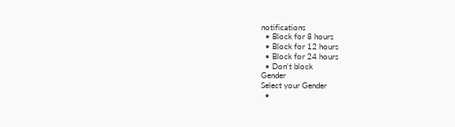notifications
  • Block for 8 hours
  • Block for 12 hours
  • Block for 24 hours
  • Don't block
Gender
Select your Gender
  •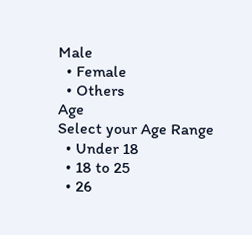Male
  • Female
  • Others
Age
Select your Age Range
  • Under 18
  • 18 to 25
  • 26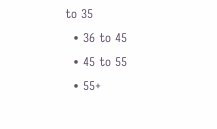to 35
  • 36 to 45
  • 45 to 55
  • 55+